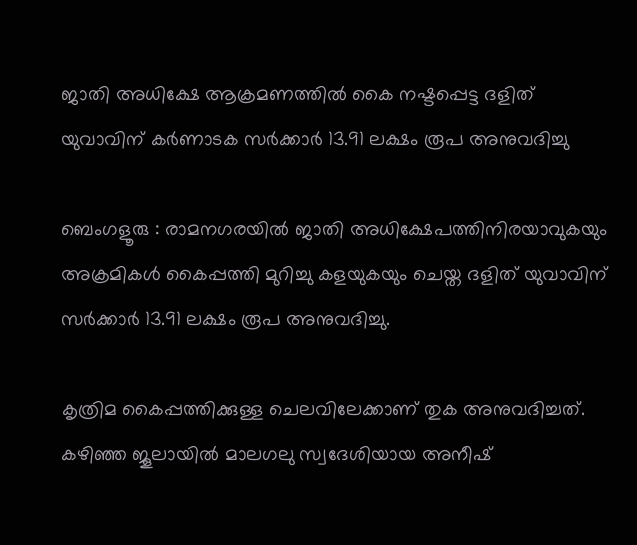ജാതി അധിക്ഷേ ആക്രമണത്തിൽ കൈ നഷ്ടപ്പെട്ട ദളിത് യുവാവിന് കർണാടക സർക്കാർ 13.91 ലക്ഷം രൂപ അനുവദിച്ചു

ബെംഗളൂരു : രാമനഗരയിൽ ജാതി അധിക്ഷേപത്തിനിരയാവുകയും അക്രമികൾ കൈപ്പത്തി മുറിച്ചു കളയുകയും ചെയ്ത ദളിത് യുവാവിന് സർക്കാർ 13.91 ലക്ഷം രൂപ അനുവദിച്ചു.

കൃത്രിമ കൈപ്പത്തിക്കുള്ള ചെലവിലേക്കാണ് തുക അനുവദിച്ചത്. കഴിഞ്ഞ ജൂലായിൽ മാലഗലു സ്വദേശിയായ അനീഷ്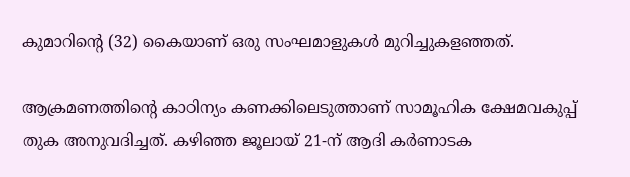കുമാറിന്റെ (32) കൈയാണ് ഒരു സംഘമാളുകൾ മുറിച്ചുകളഞ്ഞത്.

ആക്രമണത്തിന്റെ കാഠിന്യം കണക്കിലെടുത്താണ് സാമൂഹിക ക്ഷേമവകുപ്പ് തുക അനുവദിച്ചത്. കഴിഞ്ഞ ജൂലായ് 21-ന് ആദി കർണാടക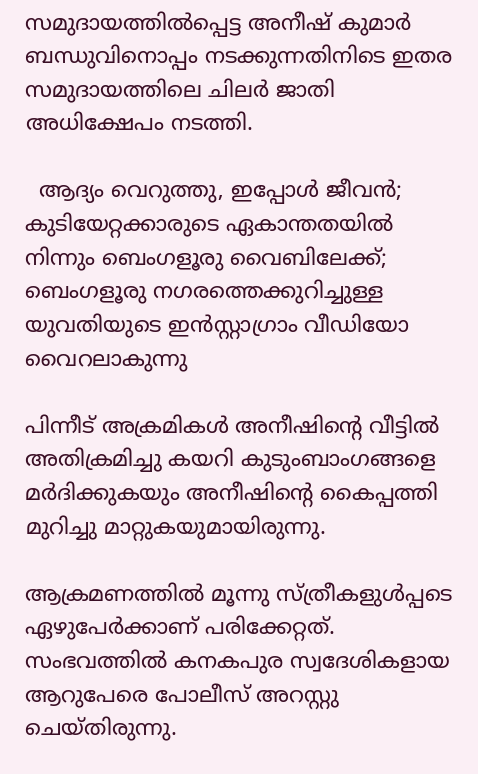സമുദായത്തിൽപ്പെട്ട അനീഷ് കുമാർ ബന്ധുവിനൊപ്പം നടക്കുന്നതിനിടെ ഇതര സമുദായത്തിലെ ചിലർ ജാതി അധിക്ഷേപം നടത്തി.

  ആദ്യം വെറുത്തു, ഇപ്പോൾ ജീവൻ; കുടിയേറ്റക്കാരുടെ ഏകാന്തതയിൽ നിന്നും ബെംഗളൂരു വൈബിലേക്ക്; ബെംഗളൂരു നഗരത്തെക്കുറിച്ചുള്ള യുവതിയുടെ ഇൻസ്റ്റാഗ്രാം വീഡിയോ വൈറലാകുന്നു

പിന്നീട് അക്രമികൾ അനീഷിന്റെ വീട്ടിൽ അതിക്രമിച്ചു കയറി കുടുംബാംഗങ്ങളെ മർദിക്കുകയും അനീഷിന്റെ കൈപ്പത്തി മുറിച്ചു മാറ്റുകയുമായിരുന്നു.

ആക്രമണത്തിൽ മൂന്നു സ്ത്രീകളുൾപ്പടെ ഏഴുപേർക്കാണ് പരിക്കേറ്റത്. സംഭവത്തിൽ കനകപുര സ്വദേശികളായ ആറുപേരെ പോലീസ് അറസ്റ്റു ചെയ്തിരുന്നു.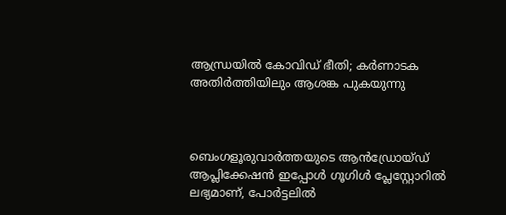ആന്ധ്രയിൽ കോവിഡ് ഭീതി; കർണാടക അതിർത്തിയിലും ആശങ്ക പുകയുന്നു



ബെംഗളൂരുവാർത്തയുടെ ആൻഡ്രോയ്ഡ് ആപ്ലിക്കേഷൻ ഇപ്പോൾ ഗൂഗിൾ പ്ലേസ്റ്റോറിൽ ലഭ്യമാണ്, പോർട്ടലിൽ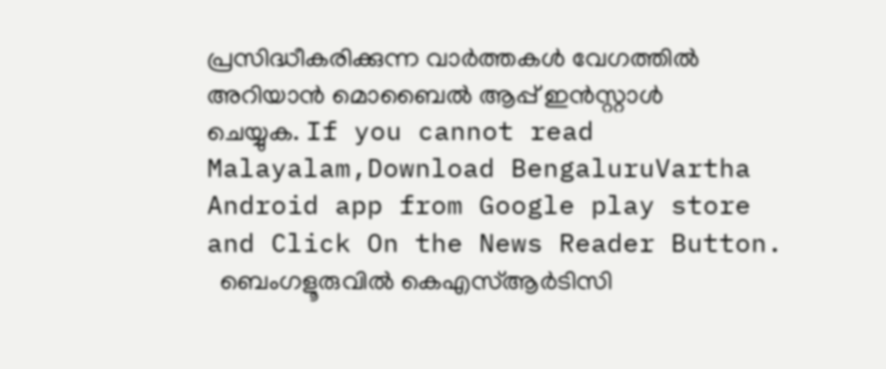പ്രസിദ്ധീകരിക്കുന്ന വാർത്തകൾ വേഗത്തിൽ അറിയാൻ മൊബൈൽ ആപ്പ് ഇൻസ്റ്റാൾ ചെയ്യുക. If you cannot read Malayalam,Download BengaluruVartha Android app from Google play store and Click On the News Reader Button.
  ബെംഗളൂരുവിൽ കെഎസ്ആർടിസി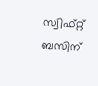സ്വിഫ്റ്റ് ബസിന്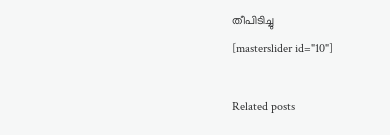തീപിടിച്ചു
[masterslider id="10"]

Related posts